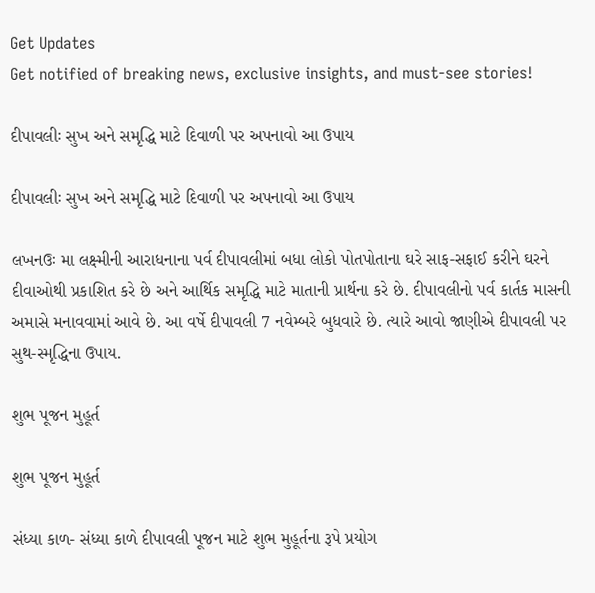Get Updates
Get notified of breaking news, exclusive insights, and must-see stories!

દીપાવલીઃ સુખ અને સમૃદ્ધિ માટે દિવાળી પર અપનાવો આ ઉપાય

દીપાવલીઃ સુખ અને સમૃદ્ધિ માટે દિવાળી પર અપનાવો આ ઉપાય

લખનઉઃ મા લક્ષ્મીની આરાધનાના પર્વ દીપાવલીમાં બધા લોકો પોતપોતાના ઘરે સાફ-સફાઈ કરીને ઘરને દીવાઓથી પ્રકાશિત કરે છે અને આર્થિક સમૃદ્ધિ માટે માતાની પ્રાર્થના કરે છે. દીપાવલીનો પર્વ કાર્તક માસની અમાસે મનાવવામાં આવે છે. આ વર્ષે દીપાવલી 7 નવેમ્બરે બુધવારે છે. ત્યારે આવો જાણીએ દીપાવલી પર સુથ-સ્મૃદ્ધિના ઉપાય.

શુભ પૂજન મુહૂર્ત

શુભ પૂજન મુહૂર્ત

સંધ્યા કાળ- સંધ્યા કાળે દીપાવલી પૂજન માટે શુભ મુહૂર્તના રૂપે પ્રયોગ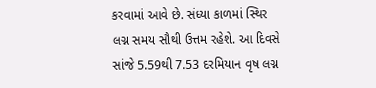કરવામાં આવે છે. સંધ્યા કાળમાં સ્થિર લગ્ન સમય સૌથી ઉત્તમ રહેશે. આ દિવસે સાંજે 5.59થી 7.53 દરમિયાન વૃષ લગ્ન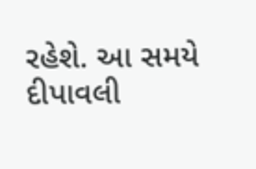રહેશે. આ સમયે દીપાવલી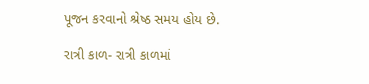પૂજન કરવાનો શ્રેષ્ઠ સમય હોય છે.

રાત્રી કાળ- રાત્રી કાળમાં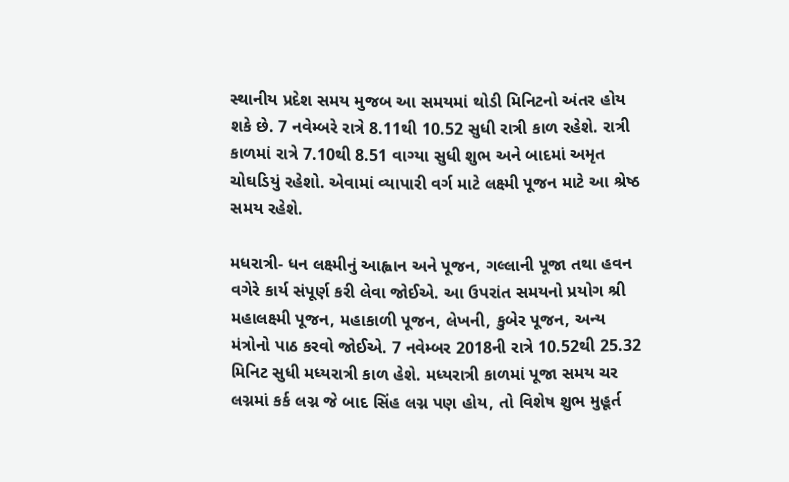સ્થાનીય પ્રદેશ સમય મુજબ આ સમયમાં થોડી મિનિટનો અંતર હોય શકે છે. 7 નવેમ્બરે રાત્રે 8.11થી 10.52 સુધી રાત્રી કાળ રહેશે. રાત્રી કાળમાં રાત્રે 7.10થી 8.51 વાગ્યા સુધી શુભ અને બાદમાં અમૃત ચોઘડિયું રહેશો. એવામાં વ્યાપારી વર્ગ માટે લક્ષ્મી પૂજન માટે આ શ્રેષ્ઠ સમય રહેશે.

મધરાત્રી- ધન લક્ષ્મીનું આહ્વાન અને પૂજન, ગલ્લાની પૂજા તથા હવન વગેરે કાર્ય સંપૂર્ણ કરી લેવા જોઈએ. આ ઉપરાંત સમયનો પ્રયોગ શ્રી મહાલક્ષ્મી પૂજન, મહાકાળી પૂજન, લેખની, કુબેર પૂજન, અન્ય મંત્રોનો પાઠ કરવો જોઈએ. 7 નવેમ્બર 2018ની રાત્રે 10.52થી 25.32 મિનિટ સુધી મધ્યરાત્રી કાળ હેશે. મધ્યરાત્રી કાળમાં પૂજા સમય ચર લગ્નમાં કર્ક લગ્ન જે બાદ સિંહ લગ્ન પણ હોય, તો વિશેષ શુભ મુહૂર્ત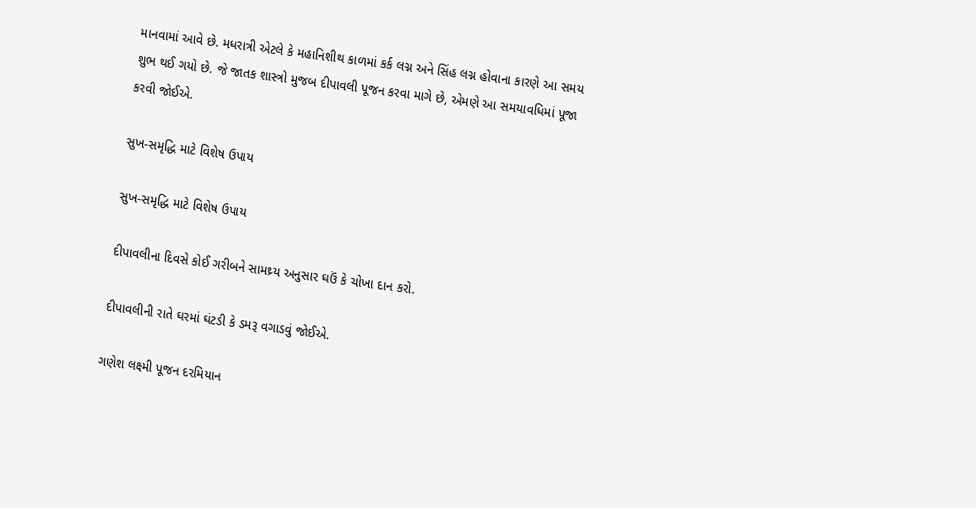માનવામાં આવે છે. મધરાત્રી એટલે કે મહાનિશીથ કાળમાં કર્ક લગ્ન અને સિંહ લગ્ન હોવાના કારણે આ સમય શુભ થઈ ગયો છે. જે જાતક શાસ્ત્રો મુજબ દીપાવલી પૂજન કરવા માગે છે, એમણે આ સમયાવધિમાં પૂજા કરવી જોઈએ.

સુખ-સમૃદ્ધિ માટે વિશેષ ઉપાય

સુખ-સમૃદ્ધિ માટે વિશેષ ઉપાય

દીપાવલીના દિવસે કોઈ ગરીબને સામથ્ર્ય અનુસાર ઘઉં કે ચોખા દાન કરો.

દીપાવલીની રાતે ઘરમાં ઘંટડી કે ડમરૂ વગાડવું જોઈએ.

ગણેશ લક્ષ્મી પૂજન દરમિયાન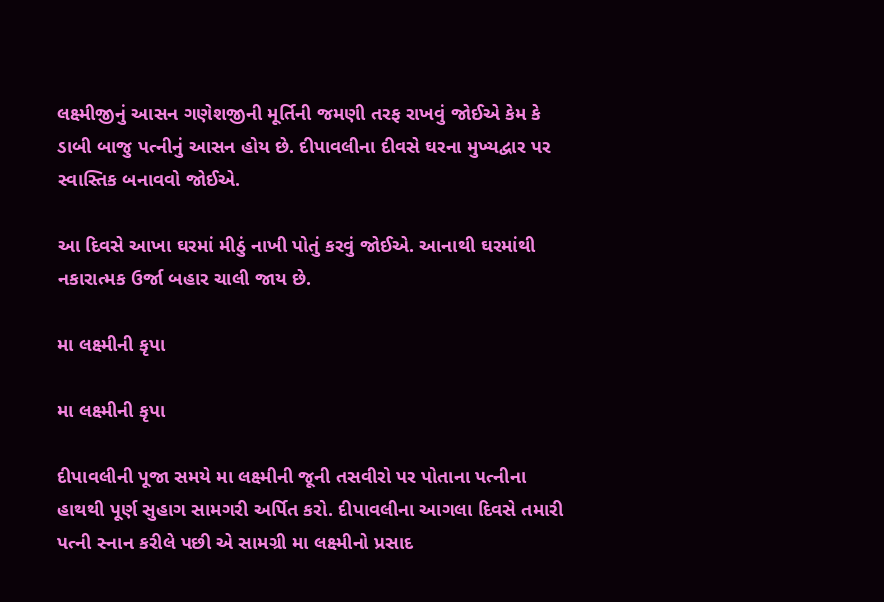લક્ષ્મીજીનું આસન ગણેશજીની મૂર્તિની જમણી તરફ રાખવું જોઈએ કેમ કે ડાબી બાજુ પત્નીનું આસન હોય છે. દીપાવલીના દીવસે ઘરના મુખ્યદ્વાર પર સ્વાસ્તિક બનાવવો જોઈએ.

આ દિવસે આખા ઘરમાં મીઠું નાખી પોતું કરવું જોઈએ. આનાથી ઘરમાંથી નકારાત્મક ઉર્જા બહાર ચાલી જાય છે.

મા લક્ષ્મીની કૃપા

મા લક્ષ્મીની કૃપા

દીપાવલીની પૂજા સમયે મા લક્ષ્મીની જૂની તસવીરો પર પોતાના પત્નીના હાથથી પૂર્ણ સુહાગ સામગરી અર્પિત કરો. દીપાવલીના આગલા દિવસે તમારી પત્ની સ્નાન કરીલે પછી એ સામગ્રી મા લક્ષ્મીનો પ્રસાદ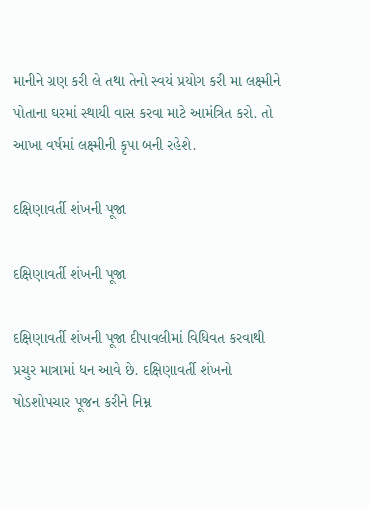માનીને ગ્રણ કરી લે તથા તેનો સ્વયં પ્રયોગ કરી મા લક્ષ્મીને પોતાના ઘરમાં સ્થાયી વાસ કરવા માટે આમંત્રિત કરો. તો આખા વર્ષમાં લક્ષ્મીની કૃપા બની રહેશે.

દક્ષિણાવર્તી શંખની પૂજા

દક્ષિણાવર્તી શંખની પૂજા

દક્ષિણાવર્તી શંખની પૂજા દીપાવલીમાં વિધિવત કરવાથી પ્રચુર માત્રામાં ધન આવે છે. દક્ષિણાવર્તી શંખનો ષોડશોપચાર પૂજન કરીને નિમ્ન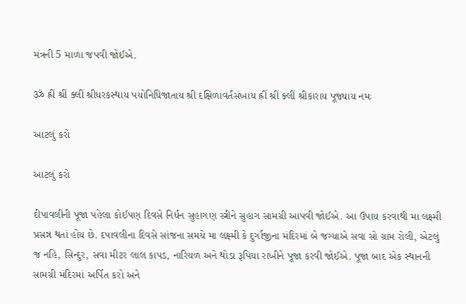મંત્રની 5 માળા જપવી જોઈએ.

ॐ હ્રીં શ્રીં ક્લીં શ્રીધરકસ્થાય પયોનિધિજાતાય શ્રી દક્ષિળાવર્તંસંખાય હ્રીં શ્રીં ક્લીં શ્રીકારાય પૂજ્યાય નમઃ

આટલું કરો

આટલું કરો

દીપાવલીની પૂજા પહેલા કોઈપણ દિવસે નિર્ધન સુહાગણ સ્ત્રીને સુહાગ સામગ્રી આપવી જોઈએ. આ ઉપાય કરવાથી મા લક્ષ્મી પ્રસન્ન થતાં હોય છે. દપાવલીના દિવસે સાંજના સમયે મા લક્ષ્મી કે દુર્ગાજીના મંદિરમાં બે જગ્યાએ સવા સો ગ્રામ રોલી, એટલું જ નહિ, સિન્દુર, સવા મીટર લાલ કાપડ, નારિયળ અને થોડા રૂપિયા રાખીને પૂજા કરવી જોઈએ. પૂજા બાદ એક સ્થાનની સામગ્રી મંદિરમાં અર્પિત કરો અને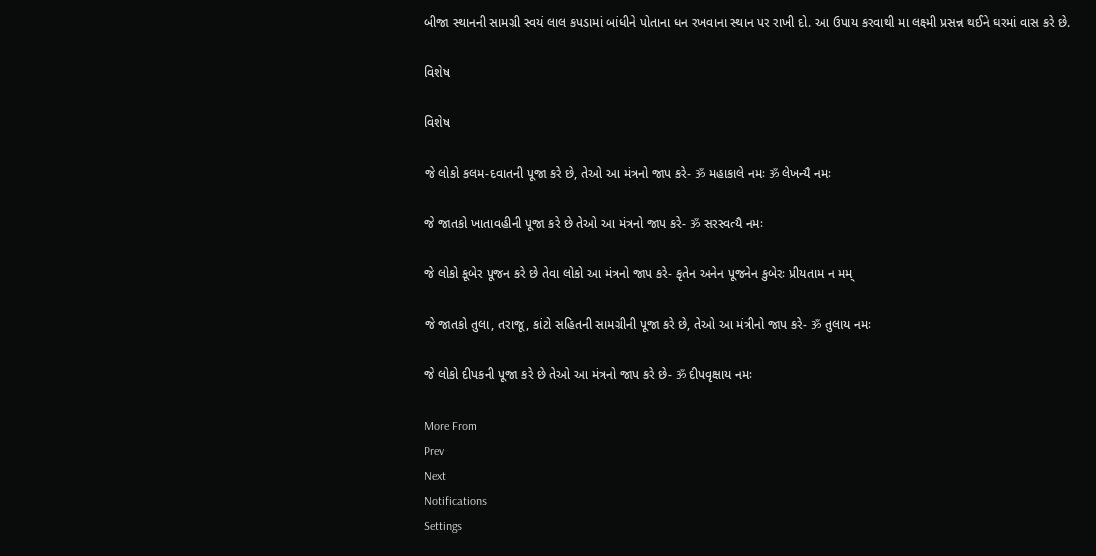બીજા સ્થાનની સામગ્રી સ્વયં લાલ કપડામાં બાંધીને પોતાના ધન રખવાના સ્થાન પર રાખી દો. આ ઉપાય કરવાથી મા લક્ષ્મી પ્રસન્ન થઈને ઘરમાં વાસ કરે છે.

વિશેષ

વિશેષ

જે લોકો કલમ-દવાતની પૂજા કરે છે, તેઓ આ મંત્રનો જાપ કરે- ॐ મહાકાલે નમઃ ॐ લેખન્યૈ નમઃ

જે જાતકો ખાતાવહીની પૂજા કરે છે તેઓ આ મંત્રનો જાપ કરે- ॐ સરસ્વત્યૈ નમઃ

જે લોકો કૂબેર પૂજન કરે છે તેવા લોકો આ મંત્રનો જાપ કરે- કૃતેન અનેન પૂજનેન કુબેરઃ પ્રીયતામ ન મમ્

જે જાતકો તુલા, તરાજૂ, કાંટો સહિતની સામગ્રીની પૂજા કરે છે, તેઓ આ મંત્રીનો જાપ કરે- ॐ તુલાય નમઃ

જે લોકો દીપકની પૂજા કરે છે તેઓ આ મંત્રનો જાપ કરે છે- ॐ દીપવૃક્ષાય નમઃ

More From
Prev
Next
Notifications
Settings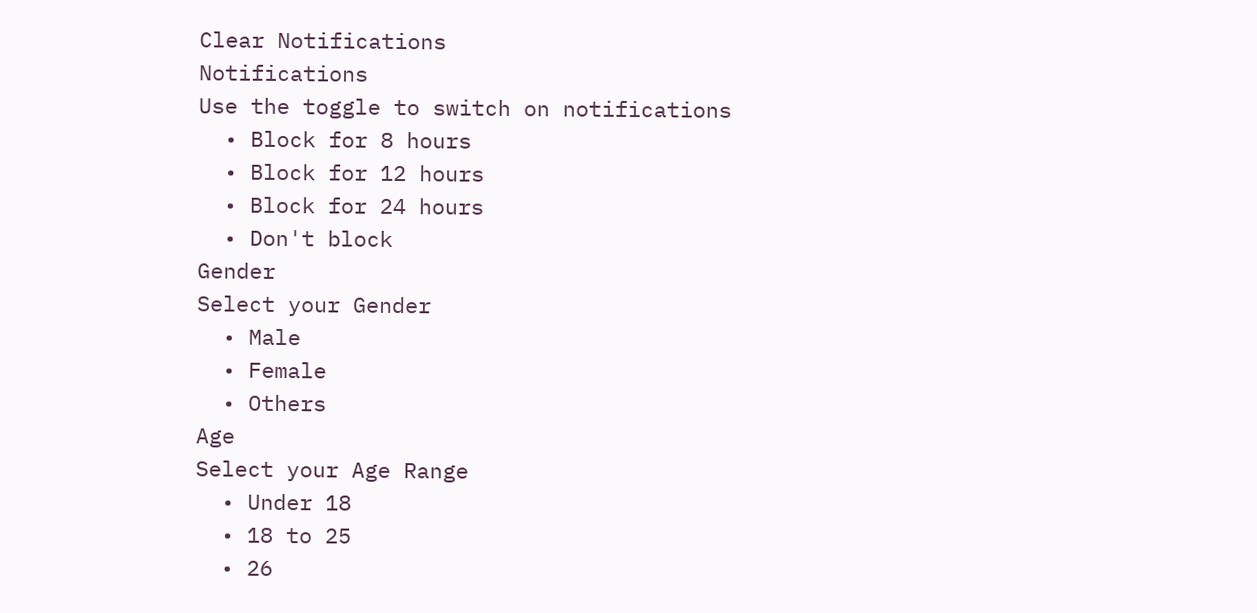Clear Notifications
Notifications
Use the toggle to switch on notifications
  • Block for 8 hours
  • Block for 12 hours
  • Block for 24 hours
  • Don't block
Gender
Select your Gender
  • Male
  • Female
  • Others
Age
Select your Age Range
  • Under 18
  • 18 to 25
  • 26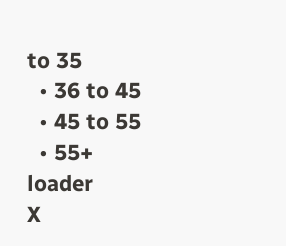to 35
  • 36 to 45
  • 45 to 55
  • 55+
loader
X